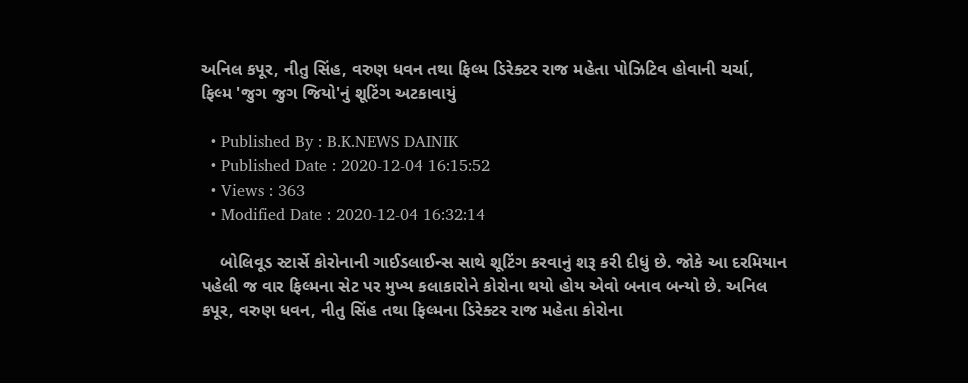અનિલ કપૂર, નીતુ સિંહ, વરુણ ધવન તથા ફિલ્મ ડિરેક્ટર રાજ મહેતા પોઝિટિવ હોવાની ચર્ચા, ફિલ્મ 'જુગ જુગ જિયો'નું શૂટિંગ અટકાવાયું

  • Published By : B.K.NEWS DAINIK
  • Published Date : 2020-12-04 16:15:52
  • Views : 363
  • Modified Date : 2020-12-04 16:32:14

    બોલિવૂડ સ્ટાર્સે કોરોનાની ગાઈડલાઈન્સ સાથે શૂટિંગ કરવાનું શરૂ કરી દીધું છે. જોકે આ દરમિયાન પહેલી જ વાર ફિલ્મના સેટ પર મુખ્ય કલાકારોને કોરોના થયો હોય એવો બનાવ બન્યો છે. અનિલ કપૂર, વરુણ ધવન, નીતુ સિંહ તથા ફિલ્મના ડિરેક્ટર રાજ મહેતા કોરોના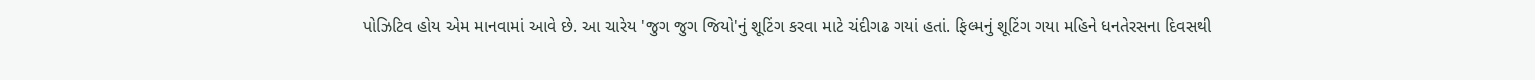પોઝિટિવ હોય એમ માનવામાં આવે છે. આ ચારેય 'જુગ જુગ જિયો'નું શૂટિંગ કરવા માટે ચંદીગઢ ગયાં હતાં. ફિલ્મનું શૂટિંગ ગયા મહિને ધનતેરસના દિવસથી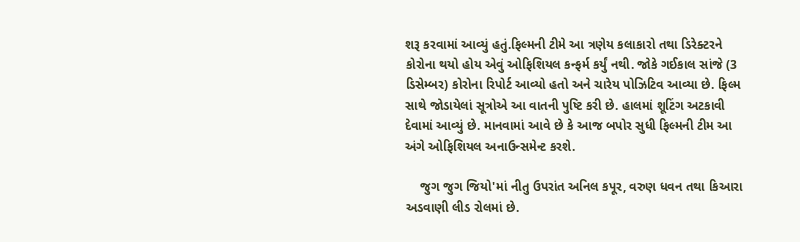શરૂ કરવામાં આવ્યું હતું.ફિલ્મની ટીમે આ ત્રણેય કલાકારો તથા ડિરેક્ટરને કોરોના થયો હોય એવું ઓફિશિયલ કન્ફર્મ કર્યું નથી. જોકે ગઈકાલ સાંજે (3 ડિસેમ્બર) કોરોના રિપોર્ટ આવ્યો હતો અને ચારેય પોઝિટિવ આવ્યા છે. ફિલ્મ સાથે જોડાયેલાં સૂત્રોએ આ વાતની પુષ્ટિ કરી છે. હાલમાં શૂટિંગ અટકાવી દેવામાં આવ્યું છે. માનવામાં આવે છે કે આજ બપોર સુધી ફિલ્મની ટીમ આ અંગે ઓફિશિયલ અનાઉન્સમેન્ટ કરશે.

    જુગ જુગ જિયો'માં નીતુ ઉપરાંત અનિલ કપૂર, વરુણ ધવન તથા કિઆરા અડવાણી લીડ રોલમાં છે.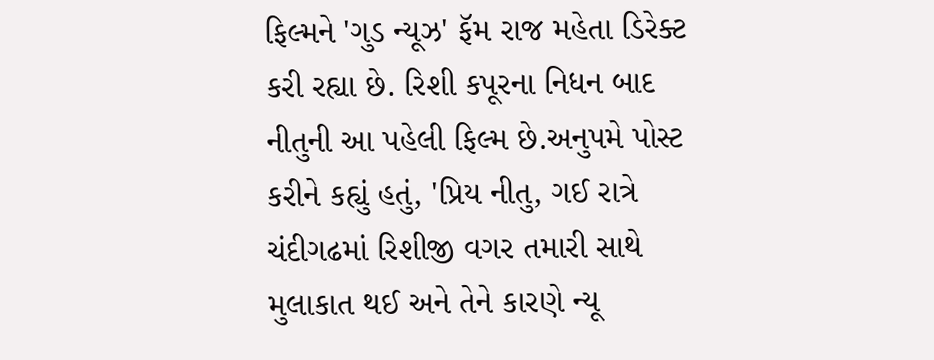ફિલ્મને 'ગુડ ન્યૂઝ' ફૅમ રાજ મહેતા ડિરેક્ટ કરી રહ્યા છે. રિશી કપૂરના નિધન બાદ નીતુની આ પહેલી ફિલ્મ છે.અનુપમે પોસ્ટ કરીને કહ્યું હતું, 'પ્રિય નીતુ, ગઈ રાત્રે ચંદીગઢમાં રિશીજી વગર તમારી સાથે મુલાકાત થઈ અને તેને કારણે ન્યૂ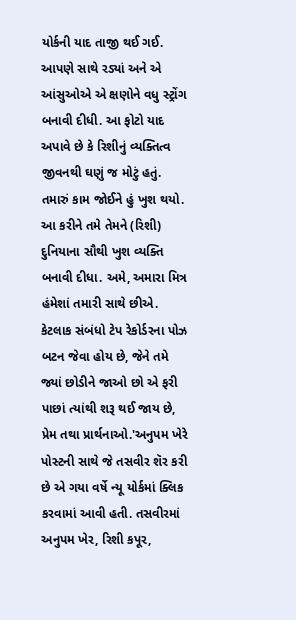યોર્કની યાદ તાજી થઈ ગઈ. આપણે સાથે રડ્યાં અને એ આંસુઓએ એ ક્ષણોને વધુ સ્ટ્રોંગ બનાવી દીધી. આ ફોટો યાદ અપાવે છે કે રિશીનું વ્યક્તિત્વ જીવનથી ઘણું જ મોટું હતું. તમારું કામ જોઈને હું ખુશ થયો. આ કરીને તમે તેમને (રિશી) દુનિયાના સૌથી ખુશ વ્યક્તિ બનાવી દીધા. અમે, અમારા મિત્ર હંમેશાં તમારી સાથે છીએ. કેટલાક સંબંધો ટેપ રેકોર્ડરના પોઝ બટન જેવા હોય છે, જેને તમે જ્યાં છોડીને જાઓ છો એ ફરી પાછાં ત્યાંથી શરૂ થઈ જાય છે, પ્રેમ તથા પ્રાર્થનાઓ.'અનુપમ ખેરે પોસ્ટની સાથે જે તસવીર શૅર કરી છે એ ગયા વર્ષે ન્યૂ યોર્કમાં ક્લિક કરવામાં આવી હતી. તસવીરમાં અનુપમ ખેર, રિશી કપૂર,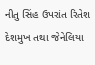નીતુ સિંહ ઉપરાંત રિતેશ દેશમુખ તથા જેનેલિયા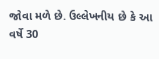જોવા મળે છે. ઉલ્લેખનીય છે કે આ વર્ષે 30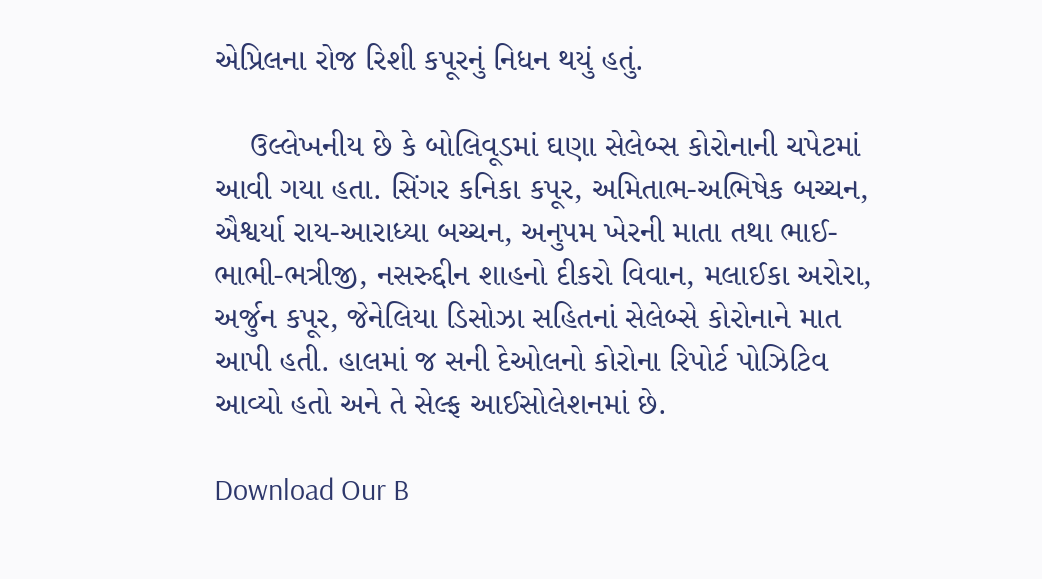એપ્રિલના રોજ રિશી કપૂરનું નિધન થયું હતું.

    ઉલ્લેખનીય છે કે બોલિવૂડમાં ઘણા સેલેબ્સ કોરોનાની ચપેટમાં આવી ગયા હતા. સિંગર કનિકા કપૂર, અમિતાભ-અભિષેક બચ્ચન, ઐશ્વર્યા રાય-આરાધ્યા બચ્ચન, અનુપમ ખેરની માતા તથા ભાઈ-ભાભી-ભત્રીજી, નસરુદ્દીન શાહનો દીકરો વિવાન, મલાઈકા અરોરા, અર્જુન કપૂર, જેનેલિયા ડિસોઝા સહિતનાં સેલેબ્સે કોરોનાને માત આપી હતી. હાલમાં જ સની દેઓલનો કોરોના રિપોર્ટ પોઝિટિવ આવ્યો હતો અને તે સેલ્ફ આઈસોલેશનમાં છે.

Download Our B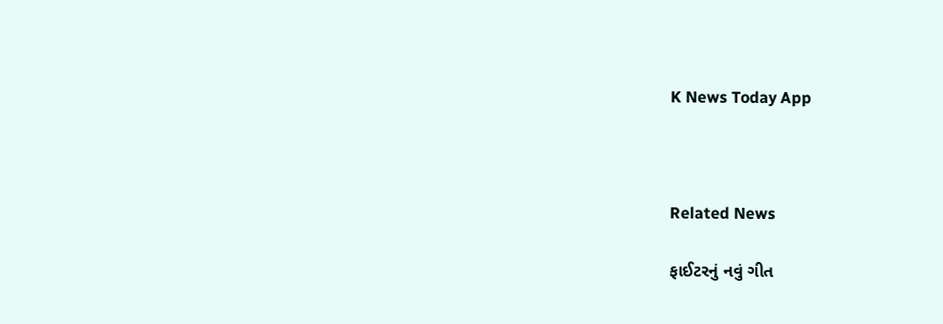K News Today App



Related News

ફાઈટરનું નવું ગીત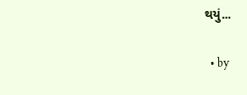થયું...

  • by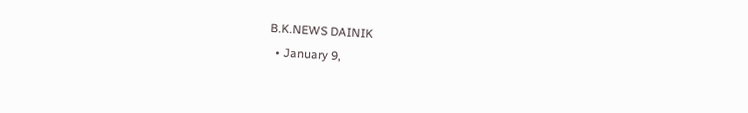B.K.NEWS DAINIK
  • January 9,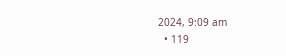2024, 9:09 am
  • 119